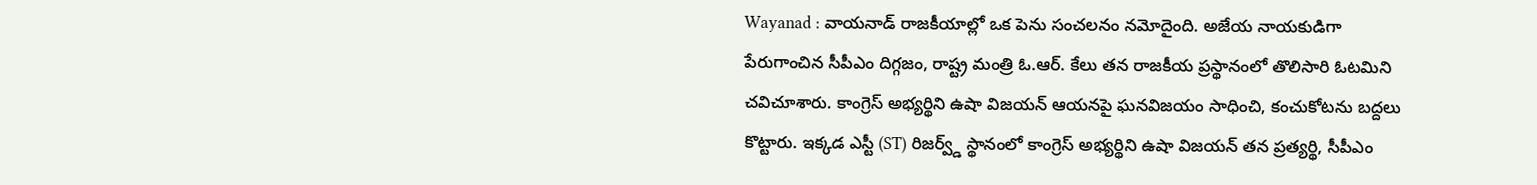Wayanad : వాయనాడ్ రాజకీయాల్లో ఒక పెను సంచలనం నమోదైంది. అజేయ నాయకుడిగా పేరుగాంచిన సీపీఎం దిగ్గజం, రాష్ట్ర మంత్రి ఓ.ఆర్. కేలు తన రాజకీయ ప్రస్థానంలో తొలిసారి ఓటమిని చవిచూశారు. కాంగ్రెస్ అభ్యర్థిని ఉషా విజయన్ ఆయనపై ఘనవిజయం సాధించి, కంచుకోటను బద్దలు కొట్టారు. ఇక్కడ ఎస్టీ (ST) రిజర్వ్డ్ స్థానంలో కాంగ్రెస్ అభ్యర్థిని ఉషా విజయన్ తన ప్రత్యర్థి, సీపీఎం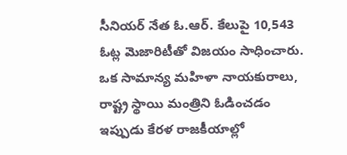సీనియర్ నేత ఓ.ఆర్. కేలుపై 10,543 ఓట్ల మెజారిటీతో విజయం సాధించారు. ఒక సామాన్య మహిళా నాయకురాలు, రాష్ట్ర స్థాయి మంత్రిని ఓడించడం ఇప్పుడు కేరళ రాజకీయాల్లో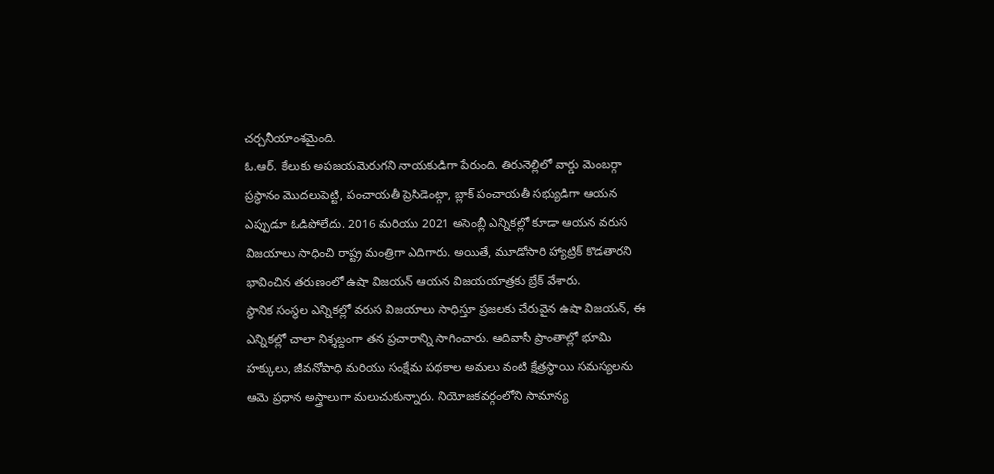చర్చనీయాంశమైంది.
ఓ.ఆర్. కేలుకు అపజయమెరుగని నాయకుడిగా పేరుంది. తిరునెల్లిలో వార్డు మెంబర్గా ప్రస్థానం మొదలుపెట్టి, పంచాయతీ ప్రెసిడెంట్గా, బ్లాక్ పంచాయతీ సభ్యుడిగా ఆయన ఎప్పుడూ ఓడిపోలేదు. 2016 మరియు 2021 అసెంబ్లీ ఎన్నికల్లో కూడా ఆయన వరుస విజయాలు సాధించి రాష్ట్ర మంత్రిగా ఎదిగారు. అయితే, మూడోసారి హ్యాట్రిక్ కొడతారని భావించిన తరుణంలో ఉషా విజయన్ ఆయన విజయయాత్రకు బ్రేక్ వేశారు.
స్థానిక సంస్థల ఎన్నికల్లో వరుస విజయాలు సాధిస్తూ ప్రజలకు చేరువైన ఉషా విజయన్, ఈ ఎన్నికల్లో చాలా నిశ్శబ్దంగా తన ప్రచారాన్ని సాగించారు. ఆదివాసీ ప్రాంతాల్లో భూమి హక్కులు, జీవనోపాధి మరియు సంక్షేమ పథకాల అమలు వంటి క్షేత్రస్థాయి సమస్యలను ఆమె ప్రధాన అస్త్రాలుగా మలుచుకున్నారు. నియోజకవర్గంలోని సామాన్య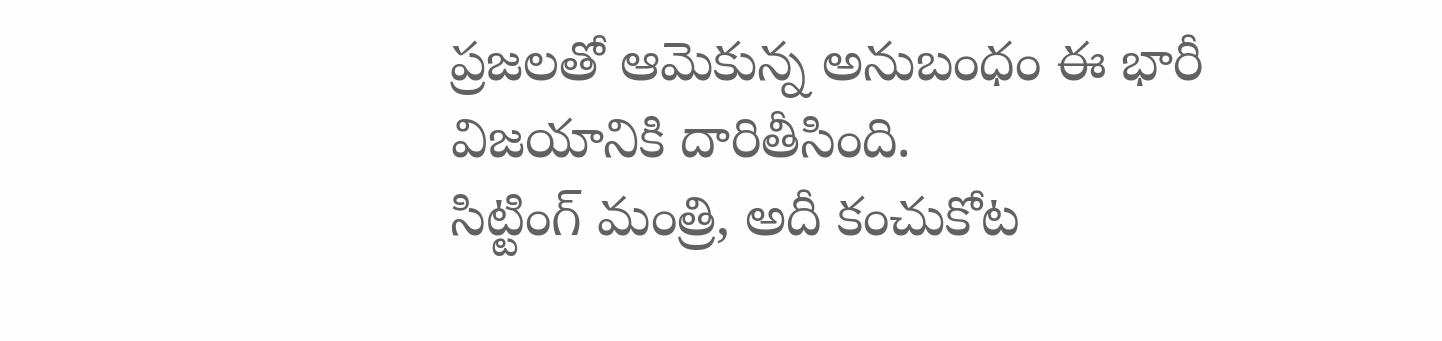ప్రజలతో ఆమెకున్న అనుబంధం ఈ భారీ విజయానికి దారితీసింది.
సిట్టింగ్ మంత్రి, అదీ కంచుకోట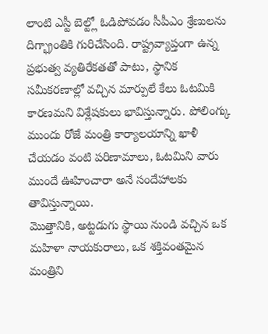లాంటి ఎస్టీ బెల్ట్లో ఓడిపోవడం సీపీఎం శ్రేణులను దిగ్భ్రాంతికి గురిచేసింది. రాష్ట్రవ్యాప్తంగా ఉన్న ప్రభుత్వ వ్యతిరేకతతో పాటు, స్థానిక సమీకరణాల్లో వచ్చిన మార్పులే కేలు ఓటమికి కారణమని విశ్లేషకులు భావిస్తున్నారు. పోలింగ్కు ముందు రోజే మంత్రి కార్యాలయాన్ని ఖాళీ చేయడం వంటి పరిణామాలు, ఓటమిని వారు ముందే ఊహించారా అనే సందేహాలకు తావిస్తున్నాయి.
మొత్తానికి, అట్టడుగు స్థాయి నుండి వచ్చిన ఒక మహిళా నాయకురాలు, ఒక శక్తివంతమైన మంత్రిని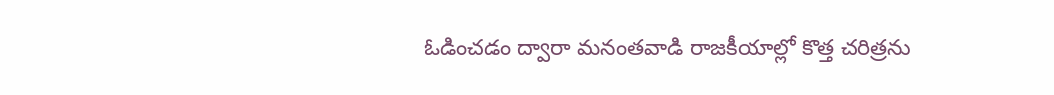ఓడించడం ద్వారా మనంతవాడి రాజకీయాల్లో కొత్త చరిత్రను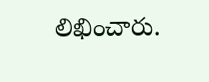లిఖించారు.